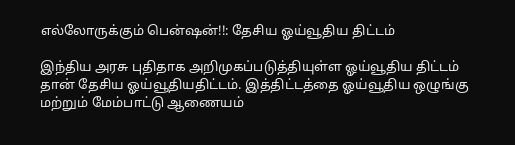எல்லோருக்கும் பென்ஷன்!!: தேசிய ஓய்வூதிய திட்டம்

இந்திய அரசு புதிதாக அறிமுகப்படுத்தியுள்ள ஓய்வூதிய திட்டம் தான் தேசிய ஓய்வூதியதிட்டம். இத்திட்டத்தை ஓய்வூதிய ஒழுங்கு மற்றும் மேம்பாட்டு ஆணையம்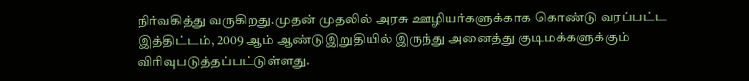நிர்வகித்து வருகிறது.முதன் முதலில் அரசு ஊழியர்களுக்காக கொண்டு வரப்பட்ட இத்திட்டம், 2009 ஆம் ஆண்டுஇறுதியில் இருந்து அனைத்து குடிமக்களுக்கும் விரிவுபடுத்தப்பட்டுள்ளது.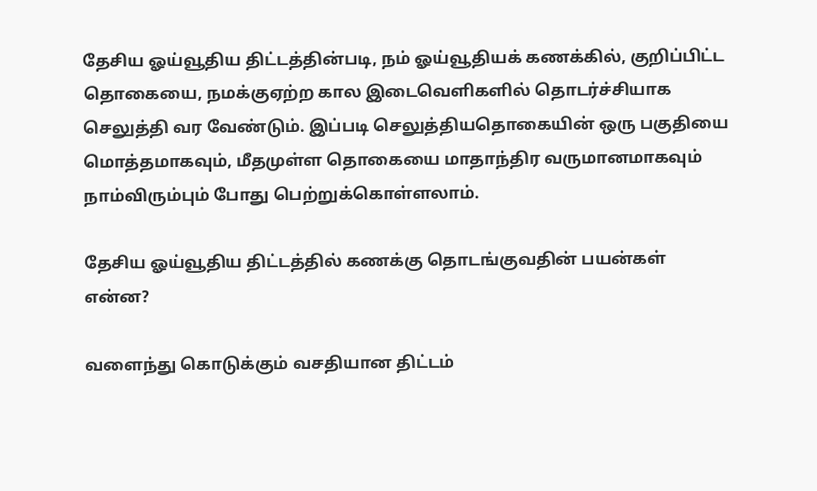தேசிய ஓய்வூதிய திட்டத்தின்படி, நம் ஓய்வூதியக் கணக்கில், குறிப்பிட்ட தொகையை, நமக்குஏற்ற கால இடைவெளிகளில் தொடர்ச்சியாக செலுத்தி வர வேண்டும். இப்படி செலுத்தியதொகையின் ஒரு பகுதியை மொத்தமாகவும், மீதமுள்ள தொகையை மாதாந்திர வருமானமாகவும் நாம்விரும்பும் போது பெற்றுக்கொள்ளலாம்.

தேசிய ஓய்வூதிய திட்டத்தில் கணக்கு தொடங்குவதின் பயன்கள் என்ன?

வளைந்து கொடுக்கும் வசதியான திட்டம்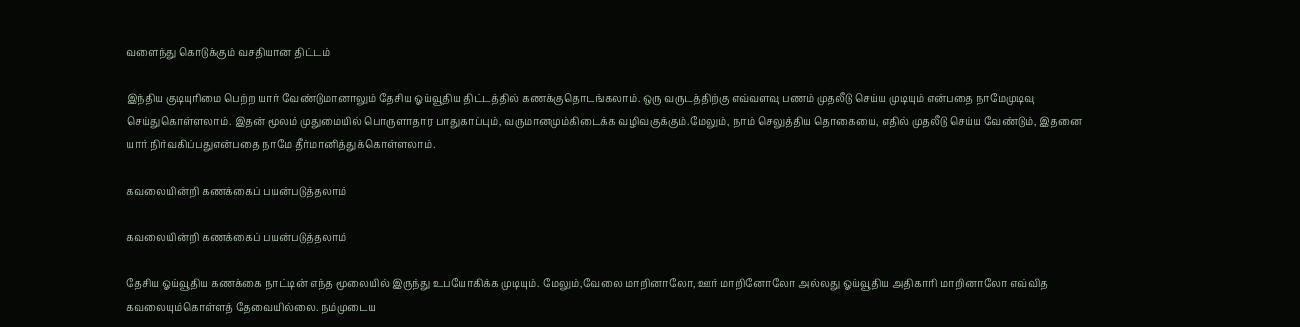வளைந்து கொடுக்கும் வசதியான திட்டம்

இந்திய குடியுரிமை பெற்ற யார் வேண்டுமானாலும் தேசிய ஓய்வூதிய திட்டத்தில் கணக்குதொடங்கலாம். ஒரு வருடத்திற்கு எவ்வளவு பணம் முதலீடு செய்ய முடியும் என்பதை நாமேமுடிவு செய்துகொள்ளலாம். இதன் மூலம் முதுமையில் பொருளாதார பாதுகாப்பும், வருமானமும்கிடைக்க வழிவகுக்கும்.மேலும், நாம் செலுத்திய தொகையை, எதில் முதலீடு செய்ய வேண்டும், இதனை யார் நிர்வகிப்பதுஎன்பதை நாமே தீர்மானித்துக்கொள்ளலாம்.

கவலையின்றி கணக்கைப் பயன்படுத்தலாம்

கவலையின்றி கணக்கைப் பயன்படுத்தலாம்

தேசிய ஓய்வூதிய கணக்கை நாட்டின் எந்த மூலையில் இருந்து உபயோகிக்க முடியும். மேலும்,வேலை மாறினாலோ, ஊர் மாறினோலோ அல்லது ஓய்வூதிய அதிகாரி மாறினாலோ எவ்வித கவலையும்கொள்ளத் தேவையில்லை. நம்முடைய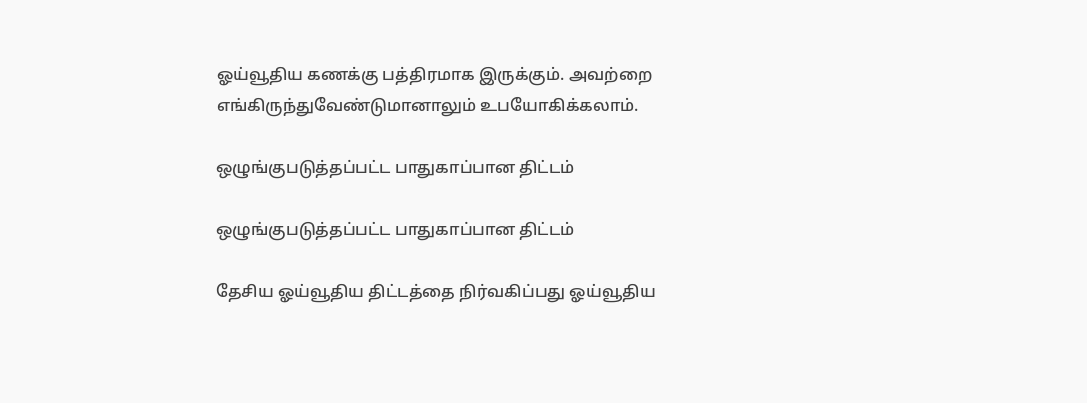ஓய்வூதிய கணக்கு பத்திரமாக இருக்கும். அவற்றை எங்கிருந்துவேண்டுமானாலும் உபயோகிக்கலாம்.

ஒழுங்குபடுத்தப்பட்ட பாதுகாப்பான திட்டம்

ஒழுங்குபடுத்தப்பட்ட பாதுகாப்பான திட்டம்

தேசிய ஓய்வூதிய திட்டத்தை நிர்வகிப்பது ஓய்வூதிய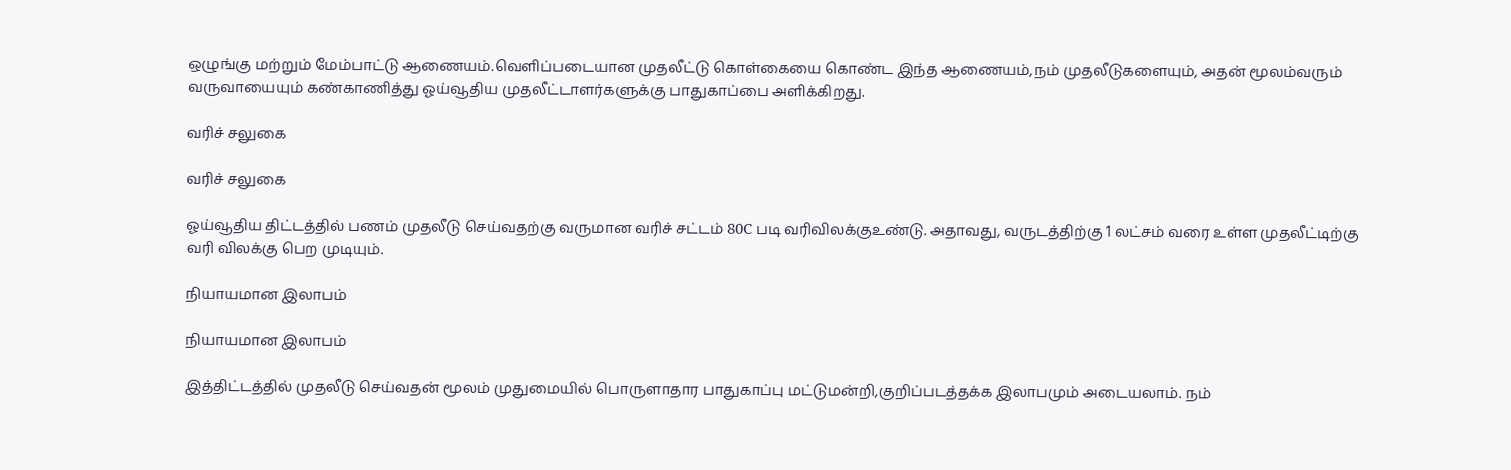ஒழுங்கு மற்றும் மேம்பாட்டு ஆணையம்.வெளிப்படையான முதலீட்டு கொள்கையை கொண்ட இந்த ஆணையம்,நம் முதலீடுகளையும், அதன் மூலம்வரும் வருவாயையும் கண்காணித்து ஓய்வூதிய முதலீட்டாளர்களுக்கு பாதுகாப்பை அளிக்கிறது.

வரிச் சலுகை

வரிச் சலுகை

ஓய்வூதிய திட்டத்தில் பணம் முதலீடு செய்வதற்கு வருமான வரிச் சட்டம் 80C படி வரிவிலக்குஉண்டு. அதாவது, வருடத்திற்கு 1 லட்சம் வரை உள்ள முதலீட்டிற்கு வரி விலக்கு பெற முடியும்.

நியாயமான இலாபம்

நியாயமான இலாபம்

இத்திட்டத்தில் முதலீடு செய்வதன் மூலம் முதுமையில் பொருளாதார பாதுகாப்பு மட்டுமன்றி,குறிப்படத்தக்க இலாபமும் அடையலாம். நம்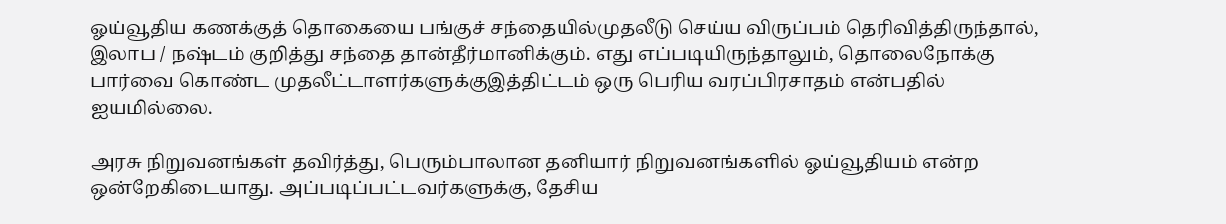ஓய்வூதிய கணக்குத் தொகையை பங்குச் சந்தையில்முதலீடு செய்ய விருப்பம் தெரிவித்திருந்தால், இலாப / நஷ்டம் குறித்து சந்தை தான்தீர்மானிக்கும். எது எப்படியிருந்தாலும், தொலைநோக்கு பார்வை கொண்ட முதலீட்டாளர்களுக்குஇத்திட்டம் ஒரு பெரிய வரப்பிரசாதம் என்பதில் ஐயமில்லை.

அரசு நிறுவனங்கள் தவிர்த்து, பெரும்பாலான தனியார் நிறுவனங்களில் ஓய்வூதியம் என்ற ஒன்றேகிடையாது. அப்படிப்பட்டவர்களுக்கு, தேசிய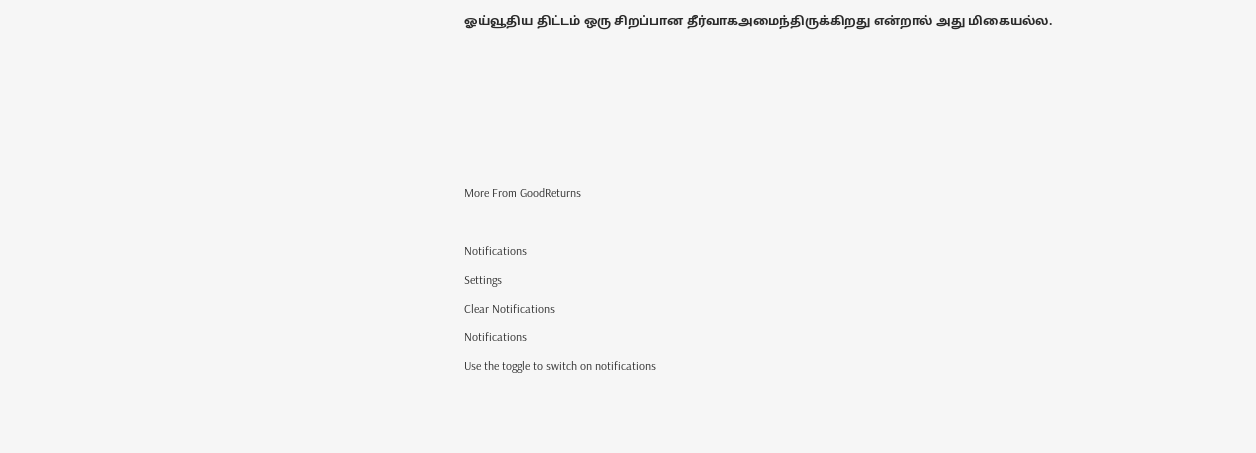ஓய்வூதிய திட்டம் ஒரு சிறப்பான தீர்வாகஅமைந்திருக்கிறது என்றால் அது மிகையல்ல.





More From GoodReturns

Notifications
Settings
Clear Notifications
Notifications
Use the toggle to switch on notifications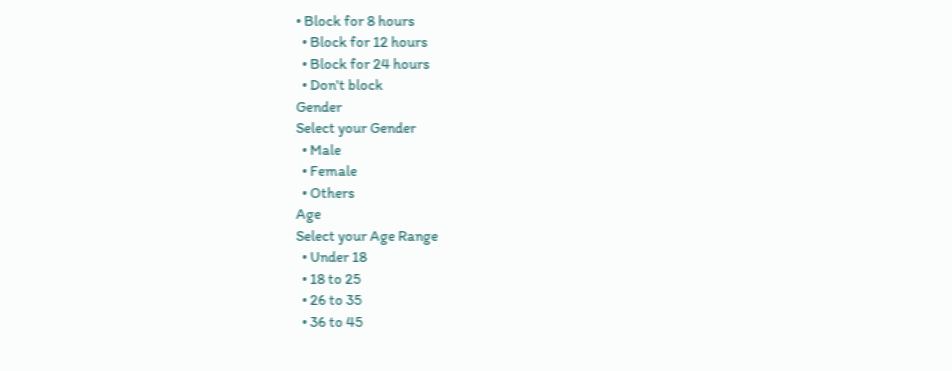• Block for 8 hours
  • Block for 12 hours
  • Block for 24 hours
  • Don't block
Gender
Select your Gender
  • Male
  • Female
  • Others
Age
Select your Age Range
  • Under 18
  • 18 to 25
  • 26 to 35
  • 36 to 45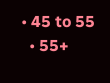• 45 to 55
  • 55+